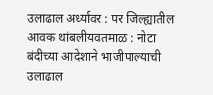उलाढाल अर्ध्यावर : पर जिल्ह्यातील आवक थांबलीयवतमाळ : नोटा बंदीच्या आदेशाने भाजीपाल्याची उलाढाल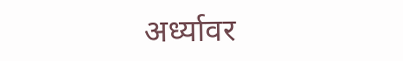अर्ध्यावर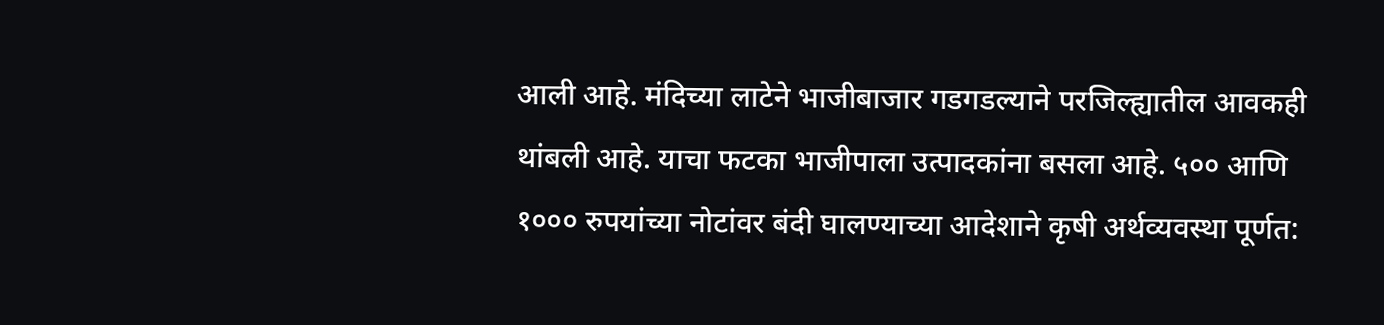आली आहे. मंदिच्या लाटेने भाजीबाजार गडगडल्याने परजिल्ह्यातील आवकही थांबली आहे. याचा फटका भाजीपाला उत्पादकांना बसला आहे. ५०० आणि १००० रुपयांच्या नोटांवर बंदी घालण्याच्या आदेशाने कृषी अर्थव्यवस्था पूर्णत: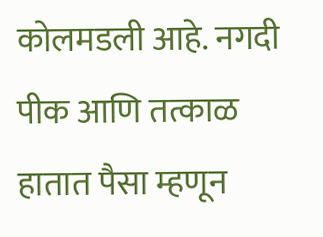कोलमडली आहे. नगदी पीक आणि तत्काळ हातात पैसा म्हणून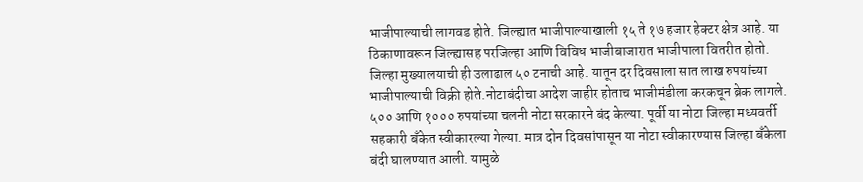भाजीपाल्याची लागवड होते. जिल्ह्यात भाजीपाल्याखाली १५ ते १७ हजार हेक्टर क्षेत्र आहे. या ठिकाणावरून जिल्ह्यासह परजिल्हा आणि विविध भाजीबाजारात भाजीपाला वितरीत होतो. जिल्हा मुख्यालयाची ही उलाढाल ५० टनाची आहे. यातून दर दिवसाला सात लाख रुपयांच्या भाजीपाल्याची विक्री होते.नोटाबंदीचा आदेश जाहीर होताच भाजीमंडीला करकचून ब्रेक लागले. ५०० आणि १००० रुपयांच्या चलनी नोटा सरकारने बंद केल्या. पूर्वी या नोटा जिल्हा मध्यवर्ती सहकारी बँकेत स्वीकारल्या गेल्या. मात्र दोन दिवसांपासून या नोटा स्वीकारण्यास जिल्हा बँकेला बंदी घालण्यात आली. यामुळे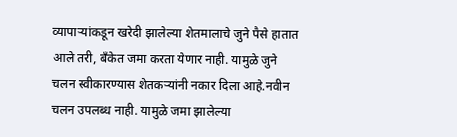व्यापाऱ्यांकडून खरेदी झालेल्या शेतमालाचे जुने पैसे हातात आले तरी, बँकेत जमा करता येणार नाही. यामुळे जुने चलन स्वीकारण्यास शेतकऱ्यांनी नकार दिला आहे.नवीन चलन उपलब्ध नाही. यामुळे जमा झालेल्या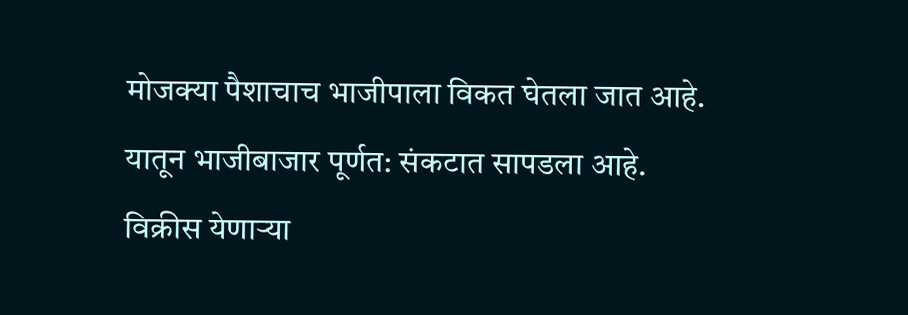मोजक्या पैशाचाच भाजीपाला विकत घेतला जात आहे. यातून भाजीबाजार पूर्णत: संकटात सापडला आहे. विक्रीस येणाऱ्या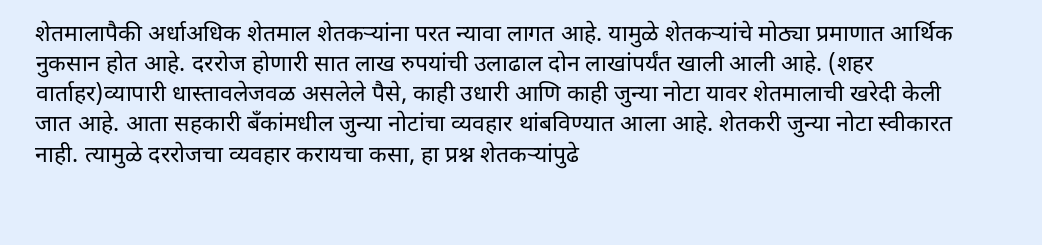शेतमालापैकी अर्धाअधिक शेतमाल शेतकऱ्यांना परत न्यावा लागत आहे. यामुळे शेतकऱ्यांचे मोठ्या प्रमाणात आर्थिक नुकसान होत आहे. दररोज होणारी सात लाख रुपयांची उलाढाल दोन लाखांपर्यंत खाली आली आहे. (शहर वार्ताहर)व्यापारी धास्तावलेजवळ असलेले पैसे, काही उधारी आणि काही जुन्या नोटा यावर शेतमालाची खरेदी केली जात आहे. आता सहकारी बँकांमधील जुन्या नोटांचा व्यवहार थांबविण्यात आला आहे. शेतकरी जुन्या नोटा स्वीकारत नाही. त्यामुळे दररोजचा व्यवहार करायचा कसा, हा प्रश्न शेतकऱ्यांपुढे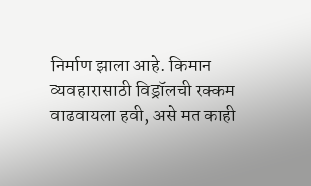निर्माण झाला आहे. किमान व्यवहारासाठी विड्रॉलची रक्कम वाढवायला हवी, असे मत काही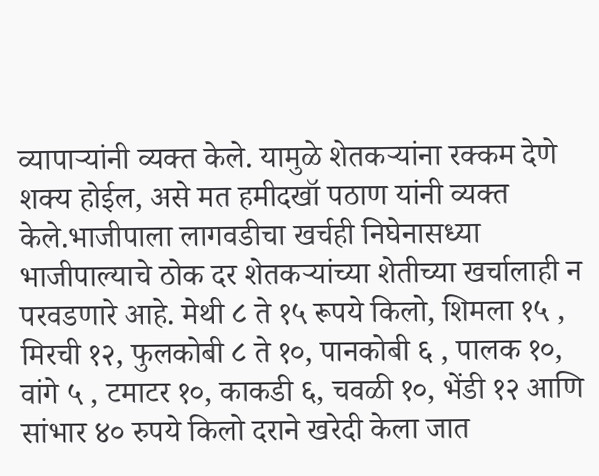व्यापाऱ्यांनी व्यक्त केले. यामुळे शेतकऱ्यांना रक्कम देणे शक्य होईल, असे मत हमीदखॉ पठाण यांनी व्यक्त केले.भाजीपाला लागवडीचा खर्चही निघेनासध्या भाजीपाल्याचे ठोक दर शेतकऱ्यांच्या शेतीच्या खर्चालाही न परवडणारे आहे. मेथी ८ ते १५ रूपये किलो, शिमला १५ , मिरची १२, फुलकोबी ८ ते १०, पानकोबी ६ , पालक १०, वांगे ५ , टमाटर १०, काकडी ६, चवळी १०, भेंडी १२ आणि सांभार ४० रुपये किलो दराने खरेदी केला जात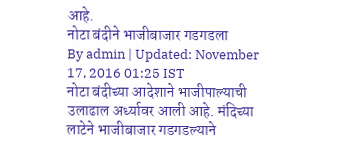आहे.
नोटा बंदीने भाजीबाजार गडगडला
By admin | Updated: November 17, 2016 01:25 IST
नोटा बंदीच्या आदेशाने भाजीपाल्याची उलाढाल अर्ध्यावर आली आहे. मंदिच्या लाटेने भाजीबाजार गडगडल्याने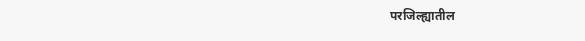परजिल्ह्यातील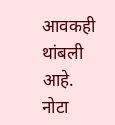आवकही थांबली आहे.
नोटा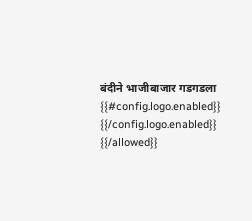बंदीने भाजीबाजार गडगडला
{{#config.logo.enabled}} {{/config.logo.enabled}}
{{/allowed}}